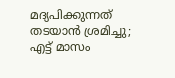മദ്യപിക്കുന്നത് തടയാന്‍ ശ്രമിച്ചു; എട്ട് മാസം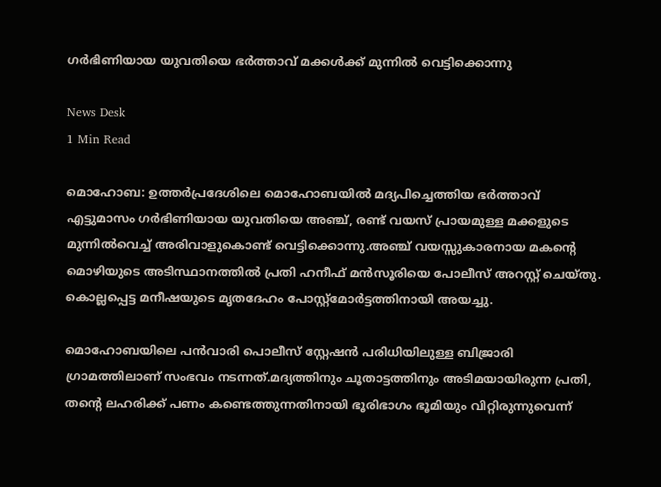ഗര്‍ഭിണിയായ യുവതിയെ ഭര്‍ത്താവ് മക്കള്‍ക്ക് മുന്നില്‍ വെട്ടിക്കൊന്നു

News Desk
1 Min Read

മൊഹോബ: ഉത്തര്‍പ്രദേശിലെ മൊഹോബയില്‍ മദ്യപിച്ചെത്തിയ ഭര്‍ത്താവ് എട്ടുമാസം ഗര്‍ഭിണിയായ യുവതിയെ അഞ്ച്, രണ്ട് വയസ് പ്രായമുള്ള മക്കളുടെ മുന്നില്‍വെച്ച് അരിവാളുകൊണ്ട് വെട്ടിക്കൊന്നു.അഞ്ച് വയസ്സുകാരനായ മകന്റെ മൊഴിയുടെ അടിസ്ഥാനത്തില്‍ പ്രതി ഹനീഫ് മന്‍സൂരിയെ പോലീസ് അറസ്റ്റ് ചെയ്തു. കൊല്ലപ്പെട്ട മനീഷയുടെ മൃതദേഹം പോസ്റ്റ്മോര്‍ട്ടത്തിനായി അയച്ചു.

മൊഹോബയിലെ പന്‍വാരി പൊലീസ് സ്റ്റേഷന്‍ പരിധിയിലുള്ള ബിജ്രാരി ഗ്രാമത്തിലാണ് സംഭവം നടന്നത്.മദ്യത്തിനും ചൂതാട്ടത്തിനും അടിമയായിരുന്ന പ്രതി, തന്റെ ലഹരിക്ക് പണം കണ്ടെത്തുന്നതിനായി ഭൂരിഭാഗം ഭൂമിയും വിറ്റിരുന്നുവെന്ന്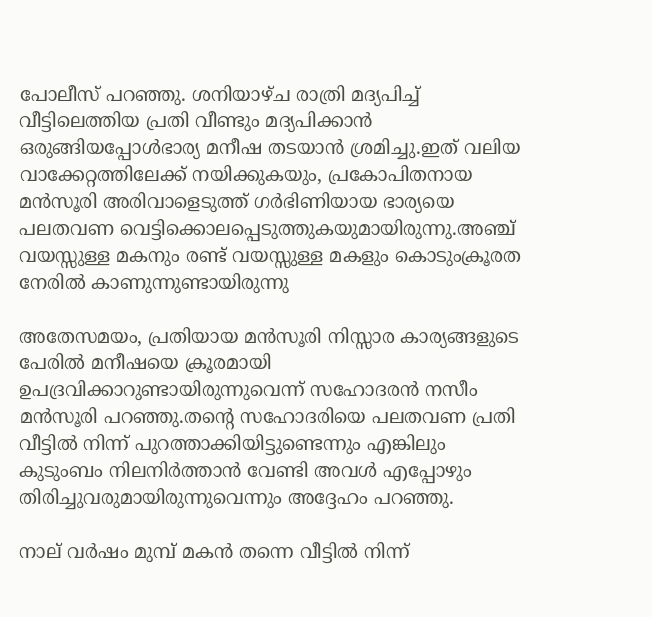പോലീസ് പറഞ്ഞു. ശനിയാഴ്ച രാത്രി മദ്യപിച്ച് വീട്ടിലെത്തിയ പ്രതി വീണ്ടും മദ്യപിക്കാന്‍ ഒരുങ്ങിയപ്പോള്‍ഭാര്യ മനീഷ തടയാന്‍ ശ്രമിച്ചു.ഇത് വലിയ വാക്കേറ്റത്തിലേക്ക് നയിക്കുകയും, പ്രകോപിതനായ മന്‍സൂരി അരിവാളെടുത്ത് ഗര്‍ഭിണിയായ ഭാര്യയെ പലതവണ വെട്ടിക്കൊലപ്പെടുത്തുകയുമായിരുന്നു.അഞ്ച് വയസ്സുള്ള മകനും രണ്ട് വയസ്സുള്ള മകളും കൊടുംക്രൂരത നേരില്‍ കാണുന്നുണ്ടായിരുന്നു

അതേസമയം, പ്രതിയായ മന്‍സൂരി നിസ്സാര കാര്യങ്ങളുടെ പേരില്‍ മനീഷയെ ക്രൂരമായി ഉപദ്രവിക്കാറുണ്ടായിരുന്നുവെന്ന് സഹോദരന്‍ നസീം മന്‍സൂരി പറഞ്ഞു.തന്റെ സഹോദരിയെ പലതവണ പ്രതി വീട്ടില്‍ നിന്ന് പുറത്താക്കിയിട്ടുണ്ടെന്നും എങ്കിലും കുടുംബം നിലനിര്‍ത്താന്‍ വേണ്ടി അവള്‍ എപ്പോഴും തിരിച്ചുവരുമായിരുന്നുവെന്നും അദ്ദേഹം പറഞ്ഞു.

നാല് വര്‍ഷം മുമ്പ് മകന്‍ തന്നെ വീട്ടില്‍ നിന്ന്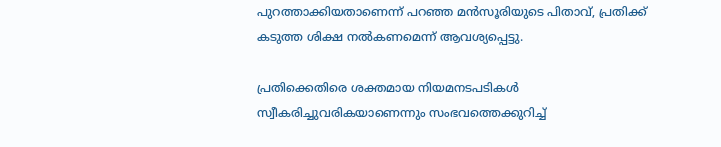പുറത്താക്കിയതാണെന്ന് പറഞ്ഞ മന്‍സൂരിയുടെ പിതാവ്, പ്രതിക്ക് കടുത്ത ശിക്ഷ നല്‍കണമെന്ന് ആവശ്യപ്പെട്ടു.

പ്രതിക്കെതിരെ ശക്തമായ നിയമനടപടികള്‍ സ്വീകരിച്ചുവരികയാണെന്നും സംഭവത്തെക്കുറിച്ച്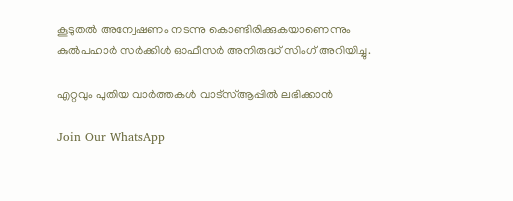കൂടുതല്‍ അന്വേഷണം നടന്നു കൊണ്ടിരിക്കുകയാണെന്നും കുല്‍പഹാര്‍ സര്‍ക്കിള്‍ ഓഫീസര്‍ അനിരുദ്ധ് സിംഗ് അറിയിച്ചു.

എറ്റവും പുതിയ വാർത്തകൾ വാട്സ്ആപ്പിൽ ലഭിക്കാൻ

Join Our WhatsApp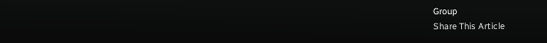Group
Share This Article